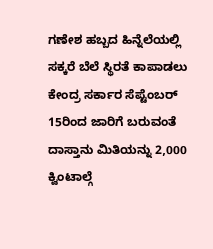ಗಣೇಶ ಹಬ್ಬದ ಹಿನ್ನೆಲೆಯಲ್ಲಿ ಸಕ್ಕರೆ ಬೆಲೆ ಸ್ಥಿರತೆ ಕಾಪಾಡಲು ಕೇಂದ್ರ ಸರ್ಕಾರ ಸೆಪ್ಟೆಂಬರ್ 15ರಿಂದ ಜಾರಿಗೆ ಬರುವಂತೆ ದಾಸ್ತಾನು ಮಿತಿಯನ್ನು 2,000 ಕ್ವಿಂಟಾಲ್ಗೆ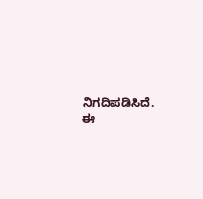ನಿಗದಿಪಡಿಸಿದೆ.
ಈ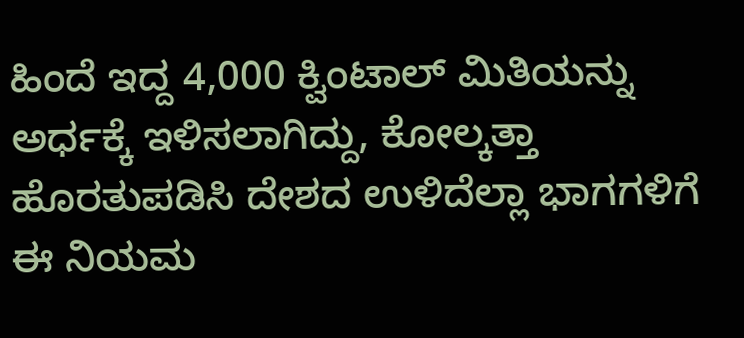ಹಿಂದೆ ಇದ್ದ 4,000 ಕ್ವಿಂಟಾಲ್ ಮಿತಿಯನ್ನು ಅರ್ಧಕ್ಕೆ ಇಳಿಸಲಾಗಿದ್ದು, ಕೋಲ್ಕತ್ತಾ ಹೊರತುಪಡಿಸಿ ದೇಶದ ಉಳಿದೆಲ್ಲಾ ಭಾಗಗಳಿಗೆ ಈ ನಿಯಮ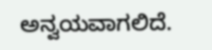ಅನ್ವಯವಾಗಲಿದೆ.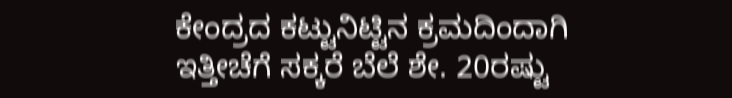ಕೇಂದ್ರದ ಕಟ್ಟುನಿಟ್ಟಿನ ಕ್ರಮದಿಂದಾಗಿ ಇತ್ತೀಚೆಗೆ ಸಕ್ಕರೆ ಬೆಲೆ ಶೇ. 20ರಷ್ಟು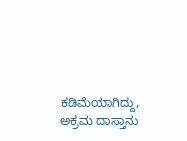ಕಡಿಮೆಯಾಗಿದ್ದು, ಅಕ್ರಮ ದಾಸ್ತಾನು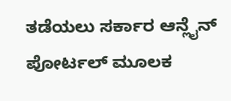ತಡೆಯಲು ಸರ್ಕಾರ ಆನ್ಲೈನ್ ಪೋರ್ಟಲ್ ಮೂಲಕ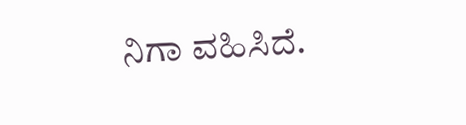ನಿಗಾ ವಹಿಸಿದೆ.